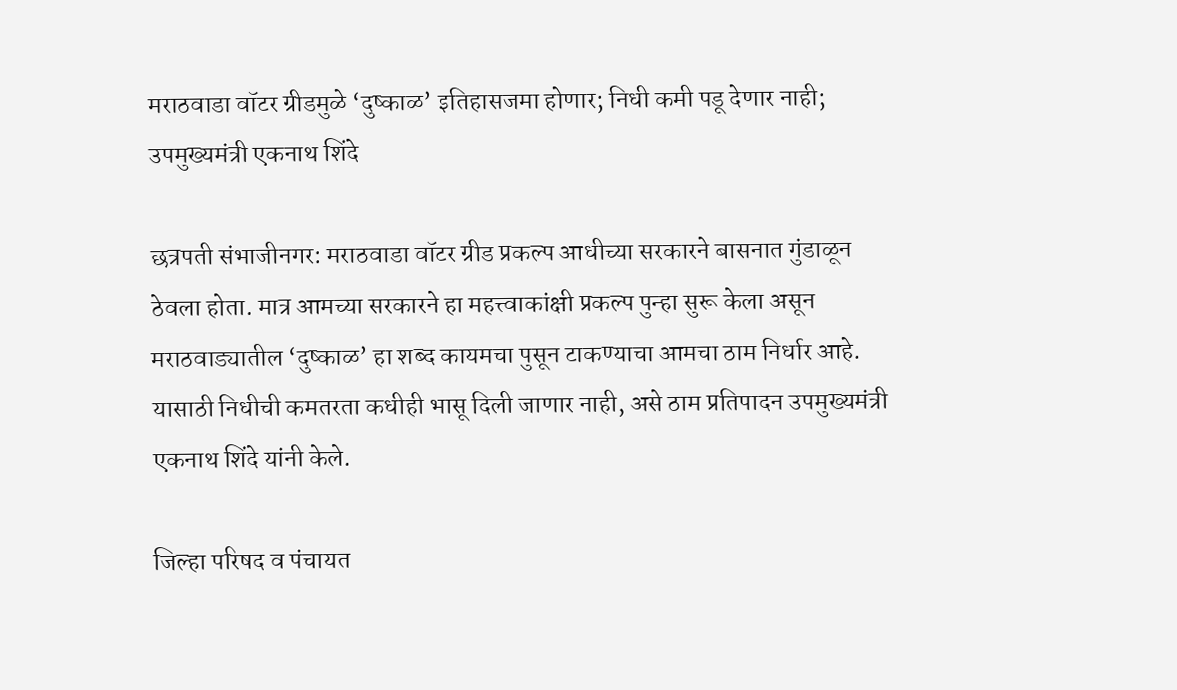मराठवाडा वॉटर ग्रीडमुळे ‘दुष्काळ’ इतिहासजमा होणार; निधी कमी पडू देणार नाही; उपमुख्यमंत्री एकनाथ शिंदे

छत्रपती संभाजीनगर: मराठवाडा वॉटर ग्रीड प्रकल्प आधीच्या सरकारने बासनात गुंडाळून ठेवला होता. मात्र आमच्या सरकारने हा महत्त्वाकांक्षी प्रकल्प पुन्हा सुरू केला असून मराठवाड्यातील ‘दुष्काळ’ हा शब्द कायमचा पुसून टाकण्याचा आमचा ठाम निर्धार आहे. यासाठी निधीची कमतरता कधीही भासू दिली जाणार नाही, असे ठाम प्रतिपादन उपमुख्यमंत्री एकनाथ शिंदे यांनी केले.

जिल्हा परिषद व पंचायत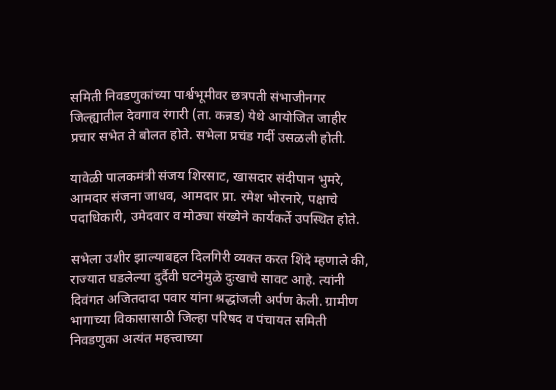समिती निवडणुकांच्या पार्श्वभूमीवर छत्रपती संभाजीनगर जिल्ह्यातील देवगाव रंगारी (ता. कन्नड) येथे आयोजित जाहीर प्रचार सभेत ते बोलत होते. सभेला प्रचंड गर्दी उसळली होती.

यावेळी पालकमंत्री संजय शिरसाट, खासदार संदीपान भुमरे, आमदार संजना जाधव, आमदार प्रा. रमेश भोरनारे, पक्षाचे पदाधिकारी, उमेदवार व मोठ्या संख्येने कार्यकर्ते उपस्थित होते.

सभेला उशीर झाल्याबद्दल दिलगिरी व्यक्त करत शिंदे म्हणाले की, राज्यात घडलेल्या दुर्दैवी घटनेमुळे दुःखाचे सावट आहे. त्यांनी दिवंगत अजितदादा पवार यांना श्रद्धांजली अर्पण केली. ग्रामीण भागाच्या विकासासाठी जिल्हा परिषद व पंचायत समिती निवडणुका अत्यंत महत्त्वाच्या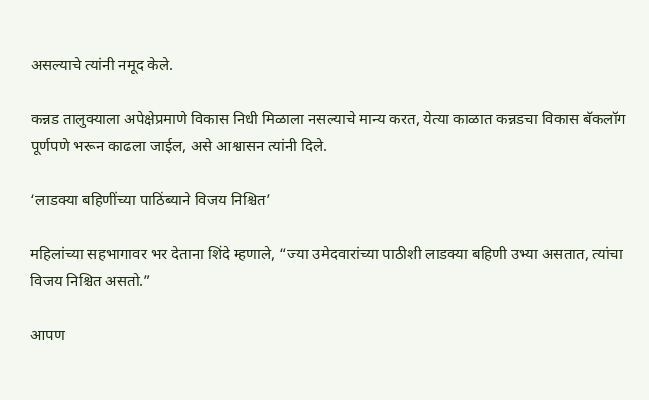असल्याचे त्यांनी नमूद केले.

कन्नड तालुक्याला अपेक्षेप्रमाणे विकास निधी मिळाला नसल्याचे मान्य करत, येत्या काळात कन्नडचा विकास बॅकलॉग पूर्णपणे भरून काढला जाईल, असे आश्वासन त्यांनी दिले.

‘लाडक्या बहिणींच्या पाठिंब्याने विजय निश्चित’

महिलांच्या सहभागावर भर देताना शिंदे म्हणाले, “ज्या उमेदवारांच्या पाठीशी लाडक्या बहिणी उभ्या असतात, त्यांचा विजय निश्चित असतो.”

आपण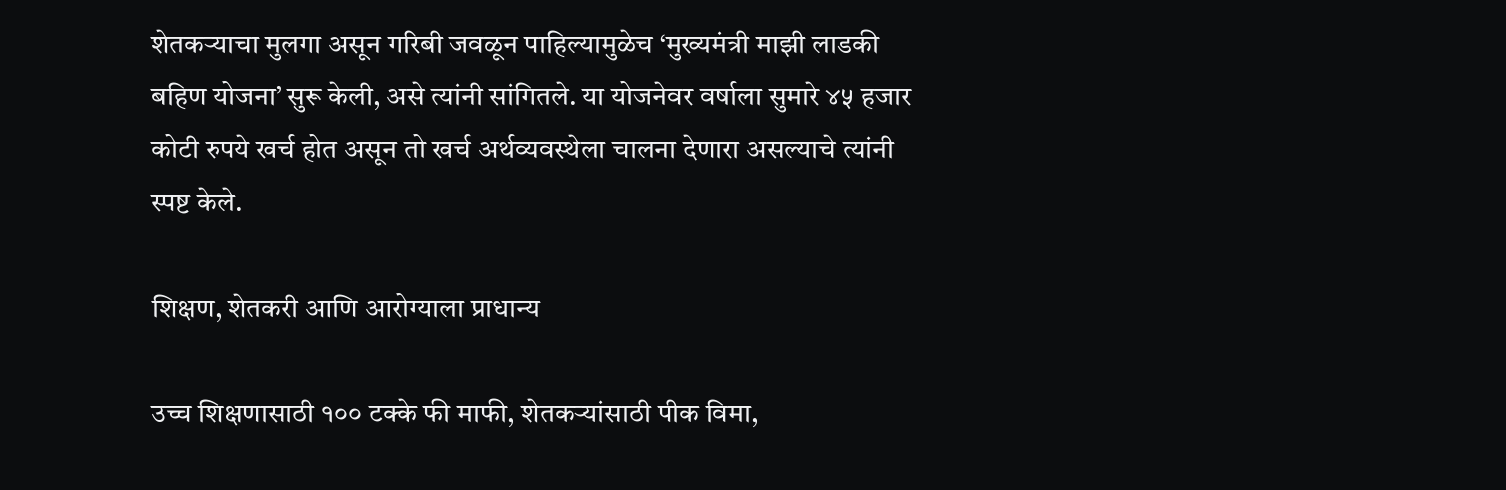शेतकऱ्याचा मुलगा असून गरिबी जवळून पाहिल्यामुळेच ‘मुख्यमंत्री माझी लाडकी बहिण योजना’ सुरू केली, असे त्यांनी सांगितले. या योजनेवर वर्षाला सुमारे ४५ हजार कोटी रुपये खर्च होत असून तो खर्च अर्थव्यवस्थेला चालना देणारा असल्याचे त्यांनी स्पष्ट केले.

शिक्षण, शेतकरी आणि आरोग्याला प्राधान्य

उच्च शिक्षणासाठी १०० टक्के फी माफी, शेतकऱ्यांसाठी पीक विमा,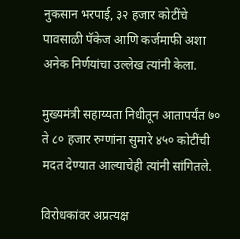नुकसान भरपाई, ३२ हजार कोटींचे पावसाळी पॅकेज आणि कर्जमाफी अशा अनेक निर्णयांचा उल्लेख त्यांनी केला.

मुख्यमंत्री सहाय्यता निधीतून आतापर्यंत ७० ते ८० हजार रुग्णांना सुमारे ४५० कोटींची मदत देण्यात आल्याचेही त्यांनी सांगितले.

विरोधकांवर अप्रत्यक्ष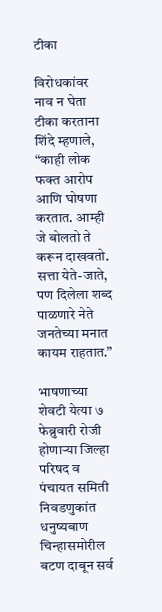टीका

विरोधकांवर नाव न घेता टीका करताना शिंदे म्हणाले, “काही लोक फक्त आरोप आणि घोषणा करतात. आम्ही जे बोलतो ते करून दाखवतो. सत्ता येते-जाते, पण दिलेला शब्द पाळणारे नेते जनतेच्या मनात कायम राहतात.”

भाषणाच्या शेवटी येत्या ७ फेब्रुवारी रोजी होणाऱ्या जिल्हा परिषद व पंचायत समिती निवडणुकांत धनुष्यबाण चिन्हासमोरील बटण दाबून सर्व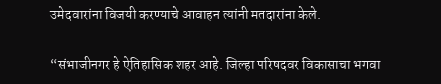उमेदवारांना विजयी करण्याचे आवाहन त्यांनी मतदारांना केले.

“संभाजीनगर हे ऐतिहासिक शहर आहे. जिल्हा परिषदवर विकासाचा भगवा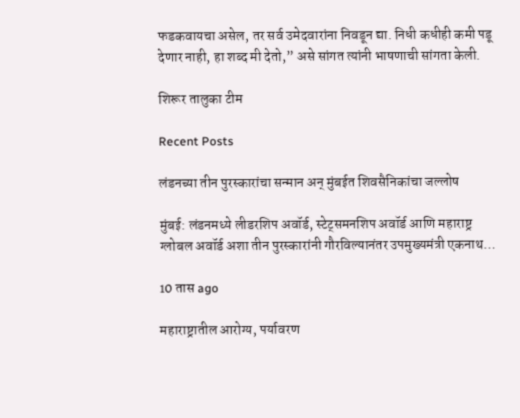फडकवायचा असेल, तर सर्व उमेदवारांना निवडून द्या. निधी कधीही कमी पडू देणार नाही, हा शब्द मी देतो,” असे सांगत त्यांनी भाषणाची सांगता केली.

शिरूर तालुका टीम

Recent Posts

लंडनच्या तीन पुरस्कारांचा सन्मान अन् मुंबईत शिवसैनिकांचा जल्लोष

मुंबई: लंडनमध्ये लीडरशिप अवॉर्ड, स्टेट्समनशिप अवॉर्ड आणि महाराष्ट्र ग्लोबल अवॉर्ड अशा तीन पुरस्कारांनी गौरविल्यानंतर उपमुख्यमंत्री एकनाथ…

10 तास ago

महाराष्ट्रातील आरोग्य, पर्यावरण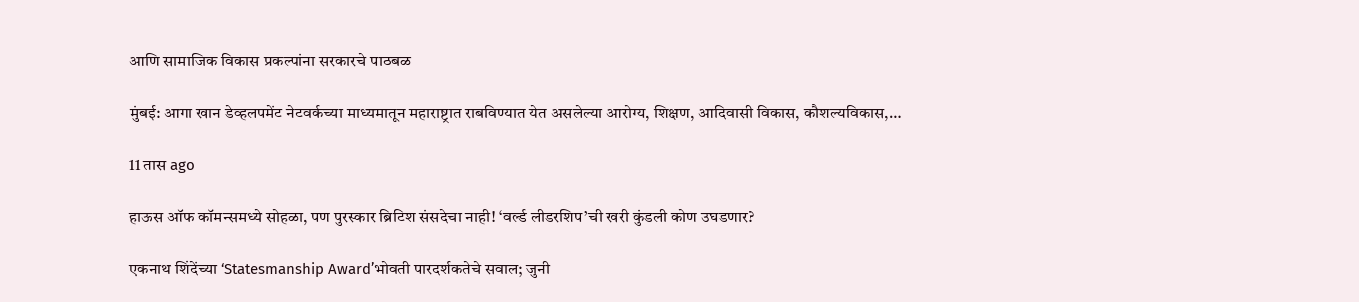आणि सामाजिक विकास प्रकल्पांना सरकारचे पाठबळ

मुंबई: आगा खान डेव्हलपमेंट नेटवर्कच्या माध्यमातून महाराष्ट्रात राबविण्यात येत असलेल्या आरोग्य, शिक्षण, आदिवासी विकास, कौशल्यविकास,…

11 तास ago

हाऊस ऑफ कॉमन्समध्ये सोहळा, पण पुरस्कार ब्रिटिश संसदेचा नाही! ‘वर्ल्ड लीडरशिप’ची खरी कुंडली कोण उघडणार?

एकनाथ शिंदेंच्या ‘Statesmanship Award’भोवती पारदर्शकतेचे सवाल; जुनी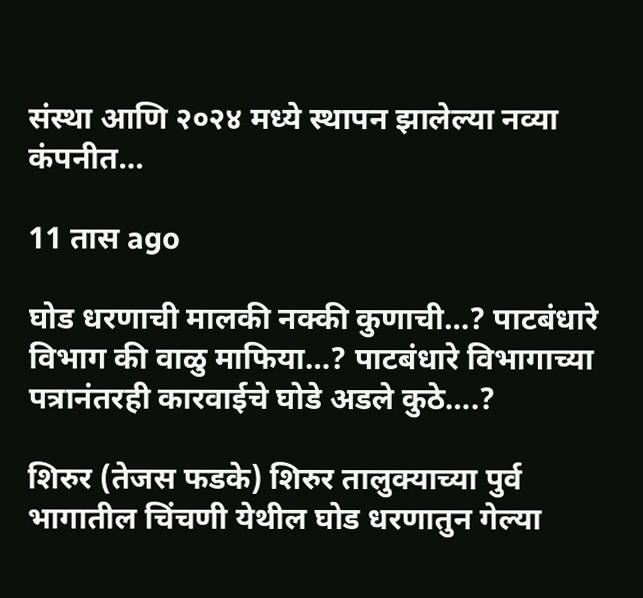संस्था आणि २०२४ मध्ये स्थापन झालेल्या नव्या कंपनीत…

11 तास ago

घोड धरणाची मालकी नक्की कुणाची…? पाटबंधारे विभाग की वाळु माफिया…? पाटबंधारे विभागाच्या पत्रानंतरही कारवाईचे घोडे अडले कुठे….?

शिरुर (तेजस फडके) शिरुर तालुक्याच्या पुर्व भागातील चिंचणी येथील घोड धरणातुन गेल्या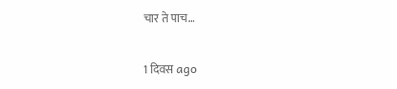चार ते पाच…

1 दिवस ago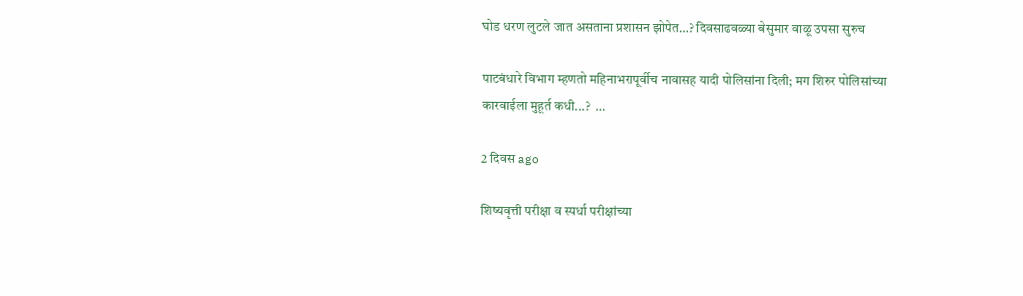घोड धरण लुटले जात असताना प्रशासन झोपेत…? दिवसाढवळ्या बेसुमार वाळू उपसा सुरुच

पाटबंधारे विभाग म्हणतो महिनाभरापूर्वीच नावासह यादी पोलिसांना दिली; मग शिरुर पोलिसांच्या कारवाईला मुहूर्त कधी...?  …

2 दिवस ago

शिष्यवृत्ती परीक्षा व स्पर्धा परीक्षांच्या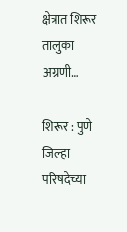क्षेत्रात शिरूर तालुका अग्रणी…

शिरूर : पुणे जिल्हा परिषदेच्या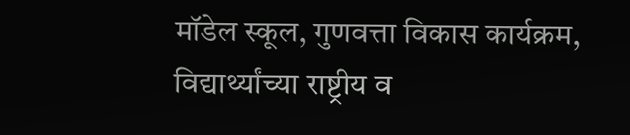मॉडेल स्कूल, गुणवत्ता विकास कार्यक्रम, विद्यार्थ्यांच्या राष्ट्रीय व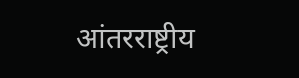आंतरराष्ट्रीय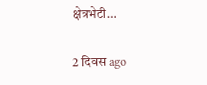क्षेत्रभेटी…

2 दिवस ago